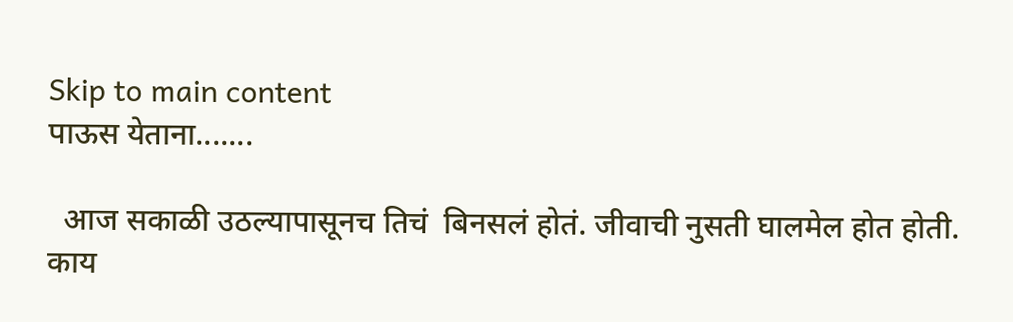Skip to main content
पाऊस येताना.......

  आज सकाळी उठल्यापासूनच तिचं  बिनसलं होतं. जीवाची नुसती घालमेल होत होती. काय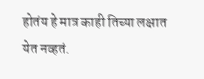होतंय हे मात्र काही तिच्या लक्षात येत नव्हतं.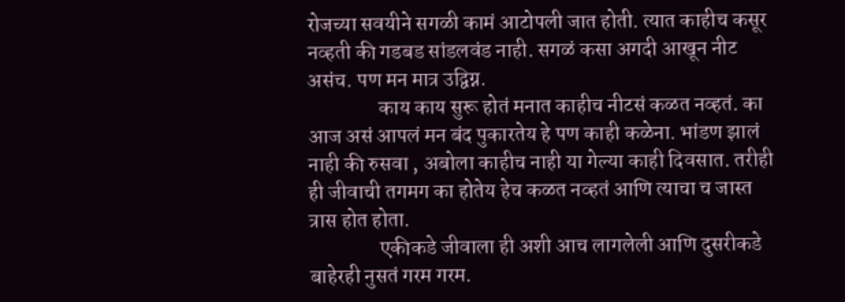रोजच्या सवयीने सगळी कामं आटोपली जात होती. त्यात काहीच कसूर नव्हती की गडबड सांडलवंड नाही. सगळं कसा अगदी आखून नीट असंच. पण मन मात्र उद्विग्न.
                 काय काय सुरू होतं मनात काहीच नीटसं कळत नव्हतं. का आज असं आपलं मन बंद पुकारतेय हे पण काही कळेना. भांडण झालं नाही की रुसवा , अबोला काहीच नाही या गेल्या काही दिवसात. तरीही ही जीवाची तगमग का होतेय हेच कळत नव्हतं आणि त्याचा च जास्त त्रास होत होता.
                 एकीकडे जीवाला ही अशी आच लागलेली आणि दुसरीकडे बाहेरही नुसतं गरम गरम.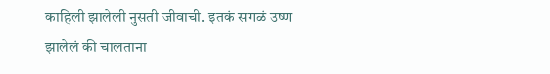काहिली झालेली नुसती जीवाची. इतकं सगळं उष्ण झालेलं की चालताना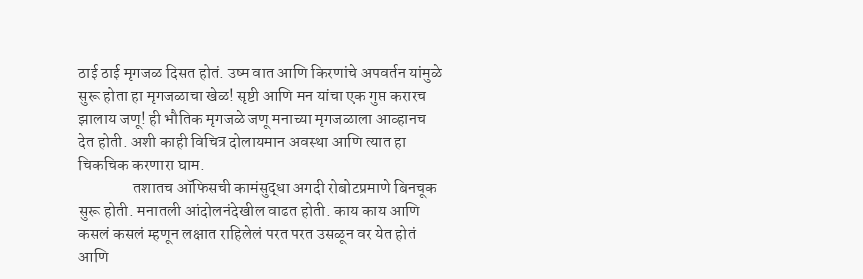ठाई ठाई मृगजळ दिसत होतं. उष्म वात आणि किरणांचे अपवर्तन यांमुळे सुरू होता हा मृगजळाचा खेळ! सृष्टी आणि मन यांचा एक गुप्त करारच झालाय जणू! ही भौतिक मृगजळे जणू मनाच्या मृगजळाला आव्हानच देत होती. अशी काही विचित्र दोलायमान अवस्था आणि त्यात हा चिकचिक करणारा घाम.
                 तशातच ऑफिसची कामंसुद्धा अगदी रोबोटप्रमाणे बिनचूक सुरू होती. मनातली आंदोलनंदेखील वाढत होती. काय काय आणि कसलं कसलं म्हणून लक्षात राहिलेलं परत परत उसळून वर येत होतं आणि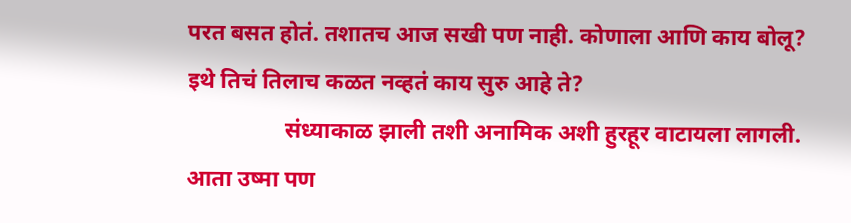परत बसत होतं. तशातच आज सखी पण नाही. कोणाला आणि काय बोलू? इथे तिचं तिलाच कळत नव्हतं काय सुरु आहे ते?
                 संध्याकाळ झाली तशी अनामिक अशी हुरहूर वाटायला लागली. आता उष्मा पण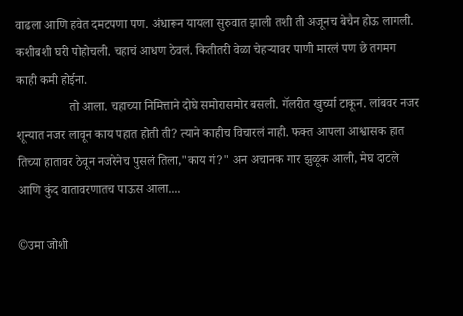वाढला आणि हवेत दमटपणा पण. अंधारून यायला सुरुवात झाली तशी ती अजूनच बेचैन होऊ लागली. कशीबशी घरी पोहोचली. चहाचं आधण ठेवलं. कितीतरी वेळा चेहऱ्यावर पाणी मारलं पण छे तगमग काही कमी होईना.
                 तो आला. चहाच्या निमित्ताने दोघे समोरासमोर बसली. गॅलरीत खुर्च्या टाकून. लांबवर नजर शून्यात नजर लावून काय पहात होती ती? त्याने काहीच विचारलं नाही. फक्त आपला आश्वासक हात तिच्या हातावर ठेवून नजरेनेच पुसलं तिला,"काय गं?" अन अचानक गार झुळूक आली, मेघ दाटले आणि कुंद वातावरणातच पाऊस आला....

©उमा जोशी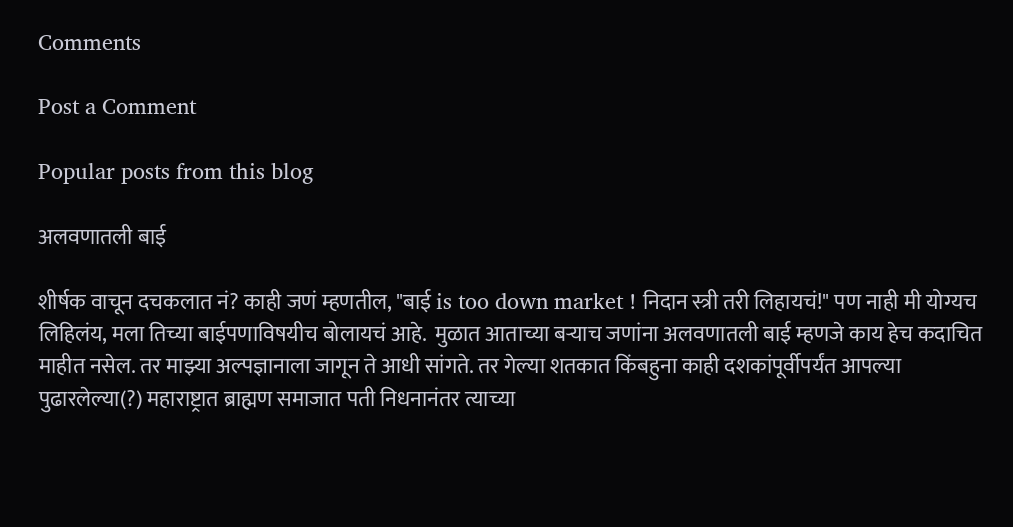Comments

Post a Comment

Popular posts from this blog

अलवणातली बाई

शीर्षक वाचून दचकलात नं? काही जणं म्हणतील, "बाई is too down market ! निदान स्त्री तरी लिहायचं!" पण नाही मी योग्यच लिहिलंय, मला तिच्या बाईपणाविषयीच बोलायचं आहे.  मुळात आताच्या बऱ्याच जणांना अलवणातली बाई म्हणजे काय हेच कदाचित माहीत नसेल. तर माझ्या अल्पज्ञानाला जागून ते आधी सांगते. तर गेल्या शतकात किंबहुना काही दशकांपूर्वीपर्यंत आपल्या पुढारलेल्या(?) महाराष्ट्रात ब्राह्मण समाजात पती निधनानंतर त्याच्या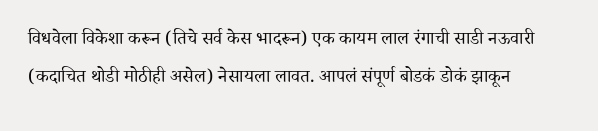विधवेला विकेशा करून (तिचे सर्व केस भादरून) एक कायम लाल रंगाची साडी नऊवारी (कदाचित थोडी मोठीही असेल) नेसायला लावत. आपलं संपूर्ण बोडकं डोकं झाकून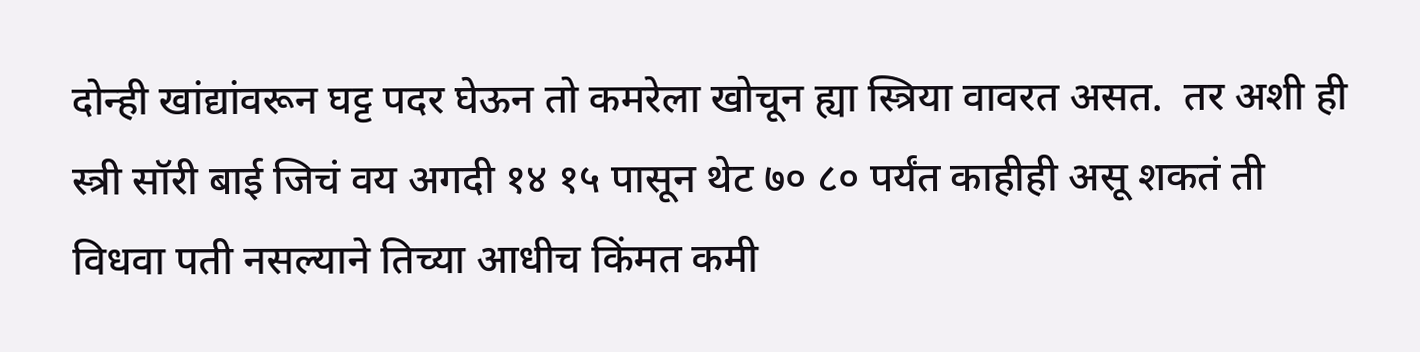दोन्ही खांद्यांवरून घट्ट पदर घेऊन तो कमरेला खोचून ह्या स्त्रिया वावरत असत.  तर अशी ही स्त्री सॉरी बाई जिचं वय अगदी १४ १५ पासून थेट ७० ८० पर्यंत काहीही असू शकतं ती विधवा पती नसल्याने तिच्या आधीच किंमत कमी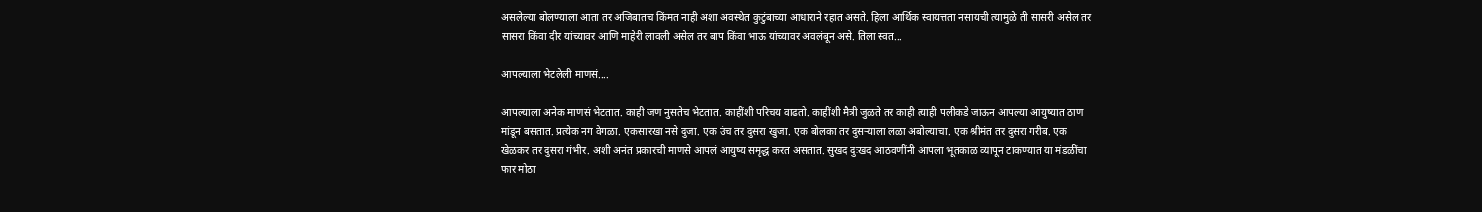असलेल्या बोलण्याला आता तर अजिबातच किंमत नाही अशा अवस्थेत कुटुंबाच्या आधाराने रहात असते. हिला आर्थिक स्वायत्तता नसायची त्यामुळे ती सासरी असेल तर सासरा किंवा दीर यांच्यावर आणि माहेरी लावली असेल तर बाप किंवा भाऊ यांच्यावर अवलंबून असे. तिला स्वत...

आपल्याला भेटलेली माणसं....

आपल्याला अनेक माणसं भेटतात. काही जण नुसतेच भेटतात. काहींशी परिचय वाढतो. काहींशी मैत्री जुळते तर काही त्याही पलीकडे जाऊन आपल्या आयुष्यात ठाण मांडून बसतात. प्रत्येक नग वेगळा. एकसारखा नसे दुजा. एक उंच तर दुसरा खुजा. एक बोलका तर दुसऱ्याला लळा अबोल्याचा. एक श्रीमंत तर दुसरा गरीब. एक खेळकर तर दुसरा गंभीर. अशी अनंत प्रकारची माणसे आपलं आयुष्य समृद्ध करत असतात. सुखद दुःखद आठवणींनी आपला भूतकाळ व्यापून टाकण्यात या मंडळींचा फार मोठा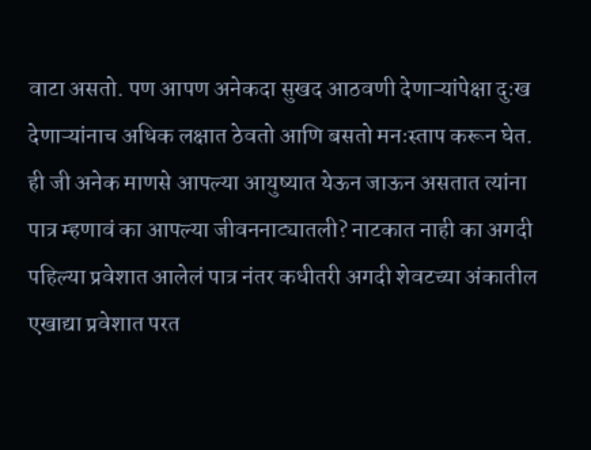वाटा असतो. पण आपण अनेकदा सुखद आठवणी देणाऱ्यांपेक्षा दुःख देणाऱ्यांनाच अधिक लक्षात ठेवतो आणि बसतो मनःस्ताप करून घेत. ही जी अनेक माणसे आपल्या आयुष्यात येऊन जाऊन असतात त्यांना पात्र म्हणावं का आपल्या जीवननाट्यातली? नाटकात नाही का अगदी पहिल्या प्रवेशात आलेलं पात्र नंतर कधीतरी अगदी शेवटच्या अंकातील एखाद्या प्रवेशात परत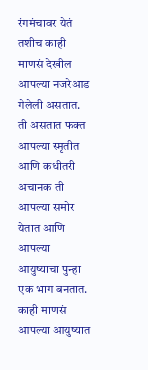रंगमंचावर येतं तशीच काही माणसं देखील आपल्या नजरेआड गेलेली असतात. ती असतात फक्त आपल्या स्मृतीत आणि कधीतरी अचानक ती आपल्या समोर येतात आणि आपल्या आयुष्याचा पुन्हा एक भाग बनतात. काही माणसं आपल्या आयुष्यात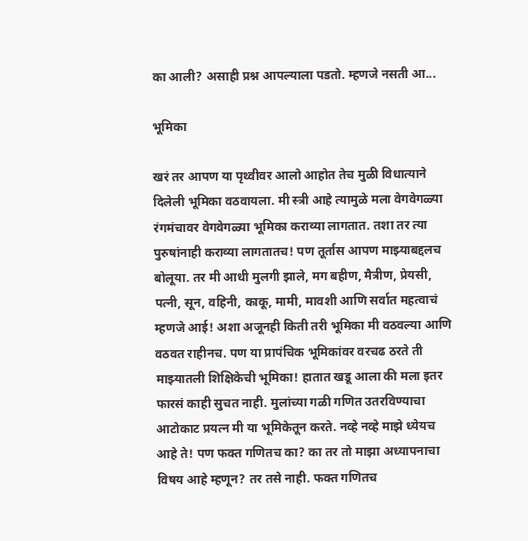का आली? असाही प्रश्न आपल्याला पडतो. म्हणजे नसती आ...

भूमिका

खरं तर आपण या पृथ्वीवर आलो आहोत तेच मुळी विधात्याने दिलेली भूमिका वठवायला. मी स्त्री आहे त्यामुळे मला वेगवेगळ्या रंगमंचावर वेगवेगळ्या भूमिका कराव्या लागतात. तशा तर त्या पुरुषांनाही कराव्या लागतातच! पण तूर्तास आपण माझ्याबद्दलच बोलूया. तर मी आधी मुलगी झाले, मग बहीण, मैत्रीण, प्रेयसी, पत्नी, सून, वहिनी, काकू, मामी, मावशी आणि सर्वात महत्वाचं म्हणजे आई! अशा अजूनही किती तरी भूमिका मी वठवल्या आणि वठवत राहीनच. पण या प्रापंचिक भूमिकांवर वरचढ ठरते ती माझ्यातली शिक्षिकेची भूमिका! हातात खडू आला की मला इतर फारसं काही सुचत नाही. मुलांच्या गळी गणित उतरविण्याचा आटोकाट प्रयत्न मी या भूमिकेतून करते. नव्हे नव्हे माझे ध्येयच आहे ते! पण फक्त गणितच का? का तर तो माझा अध्यापनाचा विषय आहे म्हणून? तर तसे नाही. फक्त गणितच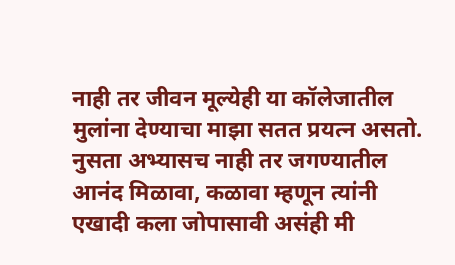नाही तर जीवन मूल्येही या कॉलेजातील मुलांना देण्याचा माझा सतत प्रयत्न असतो. नुसता अभ्यासच नाही तर जगण्यातील आनंद मिळावा, कळावा म्हणून त्यांनी एखादी कला जोपासावी असंही मी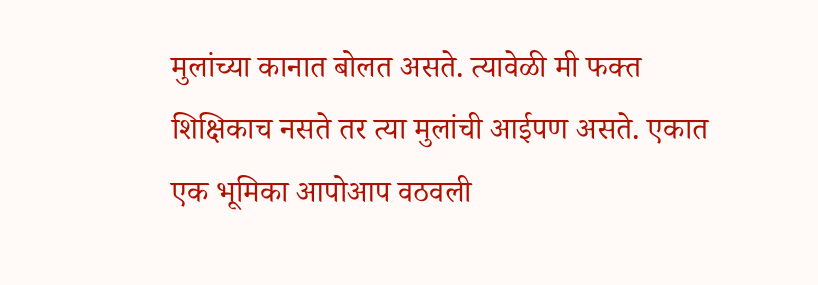मुलांच्या कानात बोलत असते. त्यावेळी मी फक्त शिक्षिकाच नसते तर त्या मुलांची आईपण असते. एकात एक भूमिका आपोआप वठवली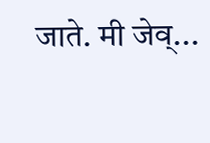जाते. मी जेव्...